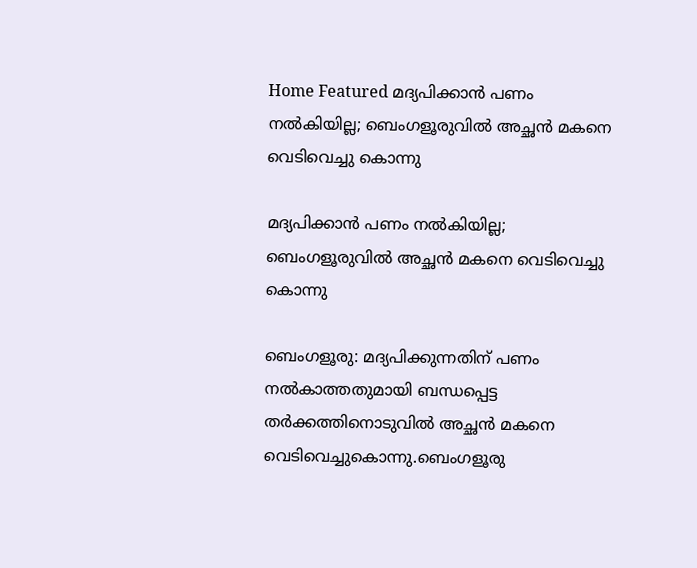Home Featured മദ്യപിക്കാൻ പണം നൽകിയില്ല; ബെംഗളൂരുവിൽ അച്ഛൻ മകനെ വെടിവെച്ചു കൊന്നു

മദ്യപിക്കാൻ പണം നൽകിയില്ല; ബെംഗളൂരുവിൽ അച്ഛൻ മകനെ വെടിവെച്ചു കൊന്നു

ബെംഗളൂരു: മദ്യപിക്കുന്നതിന് പണം നൽകാത്തതുമായി ബന്ധപ്പെട്ട തർക്കത്തിനൊടുവിൽ അച്ഛൻ മകനെ വെടിവെച്ചുകൊന്നു.ബെംഗളൂരു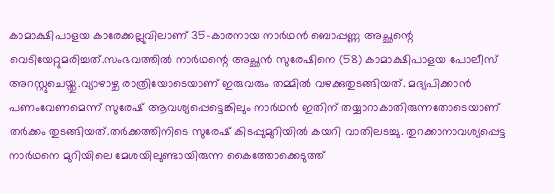കാമാക്ഷിപാളയ കാരേക്കല്ലുവിലാണ് 35-കാരനായ നാർഥൻ ബൊപ്പണ്ണ അച്ഛന്റെ വെടിയേറ്റുമരിച്ചത്.സംഭവത്തിൽ നാർഥന്റെ അച്ഛൻ സുരേഷിനെ (58) കാമാക്ഷിപാളയ പോലീസ് അറസ്റ്റുചെയ്തു.വ്യാഴാഴ്ച രാത്രിയോടെയാണ് ഇരുവരും തമ്മിൽ വഴക്കുതുടങ്ങിയത്. മദ്യപിക്കാൻ പണംവേണമെന്ന് സുരേഷ് ആവശ്യപ്പെട്ടെങ്കിലും നാർഥൻ ഇതിന് തയ്യാറാകാതിരുന്നതോടെയാണ് തർക്കം തുടങ്ങിയത്.തർക്കത്തിനിടെ സുരേഷ് കിടപ്പുമുറിയിൽ കയറി വാതിലടച്ചു. തുറക്കാനാവശ്യപ്പെട്ട നാർഥനെ മുറിയിലെ മേശയിലുണ്ടായിരുന്ന കൈത്തോക്കെടുത്ത്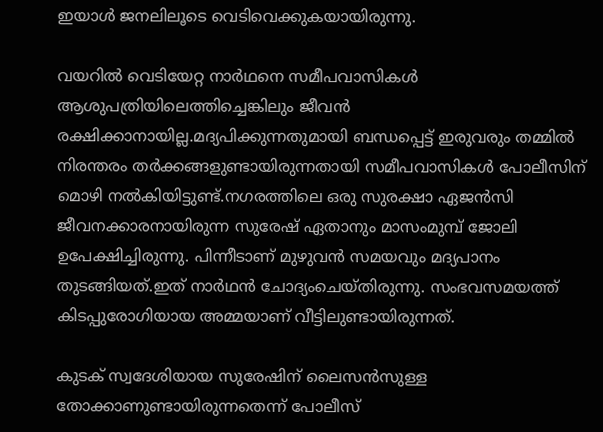ഇയാൾ ജനലിലൂടെ വെടിവെക്കുകയായിരുന്നു.

വയറിൽ വെടിയേറ്റ നാർഥനെ സമീപവാസികൾ ആശുപത്രിയിലെത്തിച്ചെങ്കിലും ജീവൻ രക്ഷിക്കാനായില്ല.മദ്യപിക്കുന്നതുമായി ബന്ധപ്പെട്ട് ഇരുവരും തമ്മിൽ നിരന്തരം തർക്കങ്ങളുണ്ടായിരുന്നതായി സമീപവാസികൾ പോലീസിന് മൊഴി നൽകിയിട്ടുണ്ട്.നഗരത്തിലെ ഒരു സുരക്ഷാ ഏജൻസി ജീവനക്കാരനായിരുന്ന സുരേഷ് ഏതാനും മാസംമുമ്പ് ജോലി ഉപേക്ഷിച്ചിരുന്നു. പിന്നീടാണ് മുഴുവൻ സമയവും മദ്യപാനം തുടങ്ങിയത്.ഇത് നാർഥൻ ചോദ്യംചെയ്തിരുന്നു. സംഭവസമയത്ത് കിടപ്പുരോഗിയായ അമ്മയാണ് വീട്ടിലുണ്ടായിരുന്നത്.

കുടക് സ്വദേശിയായ സുരേഷിന് ലൈസൻസുള്ള തോക്കാണുണ്ടായിരുന്നതെന്ന് പോലീസ്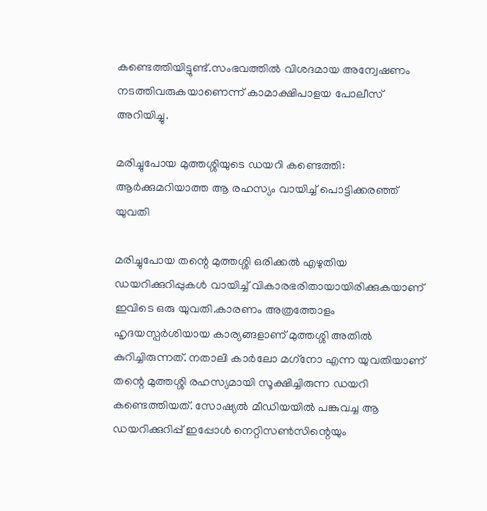കണ്ടെത്തിയിട്ടുണ്ട്.സംഭവത്തിൽ വിശദമായ അന്വേഷണം നടത്തിവരുകയാണെന്ന് കാമാക്ഷിപാളയ പോലീസ് അറിയിച്ചു.

മരിച്ചുപോയ മുത്തശ്ശിയുടെ ഡയറി കണ്ടെത്തി: ആര്‍ക്കുമറിയാത്ത ആ രഹസ്യം വായിച്ച്‌ പൊട്ടിക്കരഞ്ഞ് യുവതി

മരിച്ചുപോയ തന്റെ മുത്തശ്ശി ഒരിക്കല്‍ എഴുതിയ ഡയറിക്കുറിപ്പുകള്‍ വായിച്ച്‌ വികാരഭരിതായായിരിക്കുകയാണ് ഇവിടെ ഒരു യുവതി.കാരണം അത്രത്തോളം ഹൃദയസ്പര്‍ശിയായ കാര്യങ്ങളാണ് മുത്തശ്ശി അതില്‍ കുറിച്ചിരുന്നത്. നതാലി കാര്‍ലോ മഗ്‌നോ എന്ന യുവതിയാണ് തന്റെ മുത്തശ്ശി രഹസ്യമായി സൂക്ഷിച്ചിരുന്ന ഡയറി കണ്ടെത്തിയത്. സോഷ്യല്‍ മീഡിയയില്‍ പങ്കുവച്ച ആ ഡയറിക്കുറിപ്പ് ഇപ്പോള്‍ നെറ്റിസണ്‍സിന്റെയും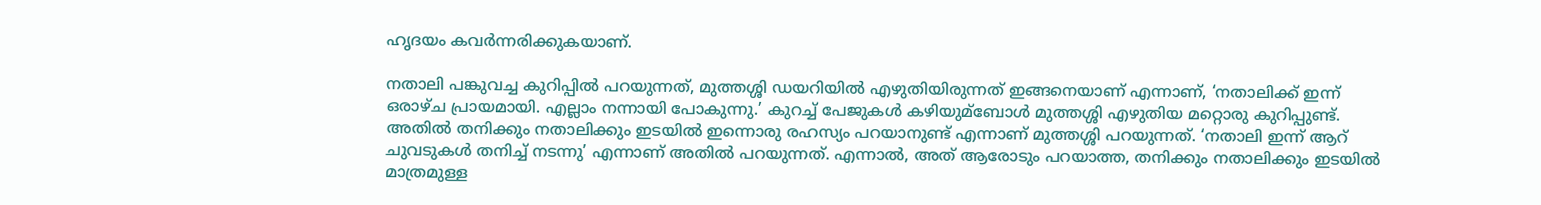ഹൃദയം കവര്‍ന്നരിക്കുകയാണ്.

നതാലി പങ്കുവച്ച കുറിപ്പില്‍ പറയുന്നത്, മുത്തശ്ശി ഡയറിയില്‍ എഴുതിയിരുന്നത് ഇങ്ങനെയാണ് എന്നാണ്, ‘നതാലിക്ക് ഇന്ന് ഒരാഴ്ച പ്രായമായി. എല്ലാം നന്നായി പോകുന്നു.’ കുറച്ച്‌ പേജുകള്‍ കഴിയുമ്ബോള്‍ മുത്തശ്ശി എഴുതിയ മറ്റൊരു കുറിപ്പുണ്ട്. അതില്‍ തനിക്കും നതാലിക്കും ഇടയില്‍ ഇന്നൊരു രഹസ്യം പറയാനുണ്ട് എന്നാണ് മുത്തശ്ശി പറയുന്നത്. ‘നതാലി ഇന്ന് ആറ് ചുവടുകള്‍ തനിച്ച്‌ നടന്നു’ എന്നാണ് അതില്‍ പറയുന്നത്. എന്നാല്‍, അത് ആരോടും പറയാത്ത, തനിക്കും നതാലിക്കും ഇടയില്‍ മാത്രമുള്ള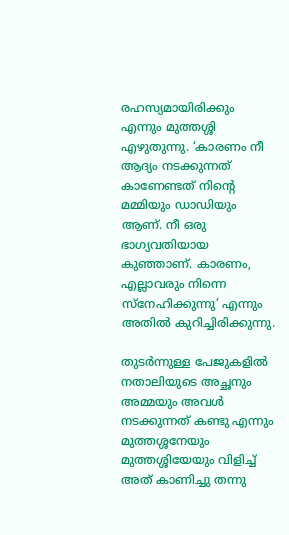രഹസ്യമായിരിക്കും എന്നും മുത്തശ്ശി എഴുതുന്നു. ‘കാരണം നീ ആദ്യം നടക്കുന്നത് കാണേണ്ടത് നിന്റെ മമ്മിയും ഡാഡിയും ആണ്. നീ ഒരു ഭാഗ്യവതിയായ കുഞ്ഞാണ്. കാരണം, എല്ലാവരും നിന്നെ സ്‌നേഹിക്കുന്നു’ എന്നും അതില്‍ കുറിച്ചിരിക്കുന്നു.

തുടര്‍ന്നുള്ള പേജുകളില്‍ നതാലിയുടെ അച്ഛനും അമ്മയും അവള്‍ നടക്കുന്നത് കണ്ടു എന്നും മുത്തശ്ശനേയും മുത്തശ്ശിയേയും വിളിച്ച്‌ അത് കാണിച്ചു തന്നു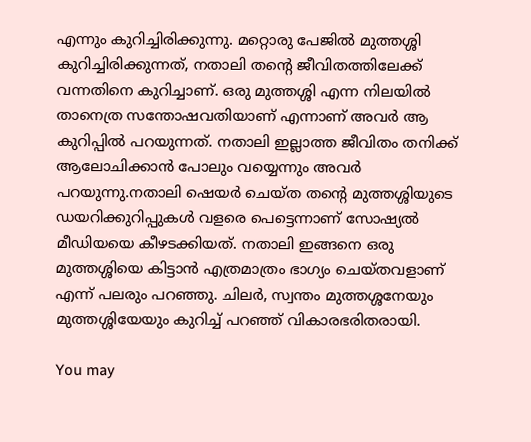എന്നും കുറിച്ചിരിക്കുന്നു. മറ്റൊരു പേജില്‍ മുത്തശ്ശി കുറിച്ചിരിക്കുന്നത്, നതാലി തന്റെ ജീവിതത്തിലേക്ക് വന്നതിനെ കുറിച്ചാണ്. ഒരു മുത്തശ്ശി എന്ന നിലയില്‍ താനെത്ര സന്തോഷവതിയാണ് എന്നാണ് അവര്‍ ആ കുറിപ്പില്‍ പറയുന്നത്. നതാലി ഇല്ലാത്ത ജീവിതം തനിക്ക് ആലോചിക്കാന്‍ പോലും വയ്യെന്നും അവര്‍ പറയുന്നു.നതാലി ഷെയര്‍ ചെയ്ത തന്റെ മുത്തശ്ശിയുടെ ഡയറിക്കുറിപ്പുകള്‍ വളരെ പെട്ടെന്നാണ് സോഷ്യല്‍ മീഡിയയെ കീഴടക്കിയത്. നതാലി ഇങ്ങനെ ഒരു മുത്തശ്ശിയെ കിട്ടാന്‍ എത്രമാത്രം ഭാഗ്യം ചെയ്തവളാണ് എന്ന് പലരും പറഞ്ഞു. ചിലര്‍, സ്വന്തം മുത്തശ്ശനേയും മുത്തശ്ശിയേയും കുറിച്ച്‌ പറഞ്ഞ് വികാരഭരിതരായി.

You may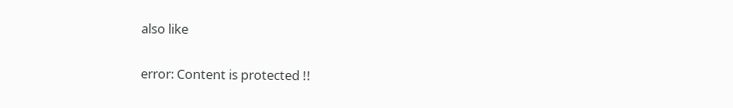also like

error: Content is protected !!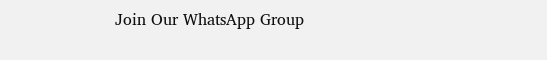Join Our WhatsApp Group